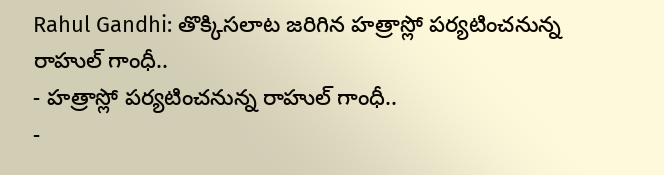Rahul Gandhi: తొక్కిసలాట జరిగిన హత్రాస్లో పర్యటించనున్న రాహుల్ గాంధీ..
- హత్రాస్లో పర్యటించనున్న రాహుల్ గాంధీ..
-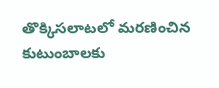తొక్కిసలాటలో మరణించిన కుటుంబాలకు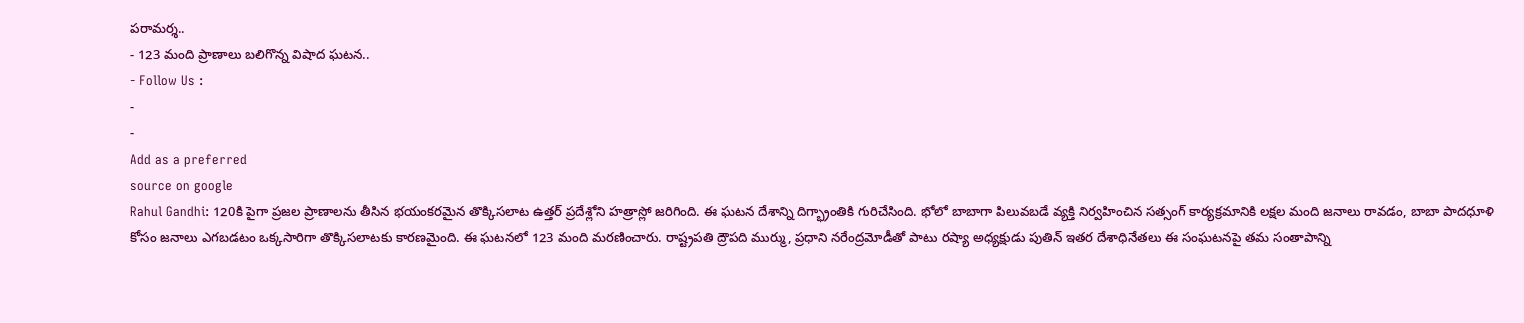పరామర్శ..
- 123 మంది ప్రాణాలు బలిగొన్న విషాద ఘటన..
- Follow Us :
-
-
Add as a preferred
source on google
Rahul Gandhi: 120కి పైగా ప్రజల ప్రాణాలను తీసిన భయంకరమైన తొక్కిసలాట ఉత్తర్ ప్రదేశ్లోని హత్రాస్లో జరిగింది. ఈ ఘటన దేశాన్ని దిగ్భ్రాంతికి గురిచేసింది. భోలో బాబాగా పిలువబడే వ్యక్తి నిర్వహించిన సత్సంగ్ కార్యక్రమానికి లక్షల మంది జనాలు రావడం, బాబా పాదధూళి కోసం జనాలు ఎగబడటం ఒక్కసారిగా తొక్కిసలాటకు కారణమైంది. ఈ ఘటనలో 123 మంది మరణించారు. రాష్ట్రపతి ద్రౌపది ముర్ము, ప్రధాని నరేంద్రమోడీతో పాటు రష్యా అధ్యక్షుడు పుతిన్ ఇతర దేశాధినేతలు ఈ సంఘటనపై తమ సంతాపాన్ని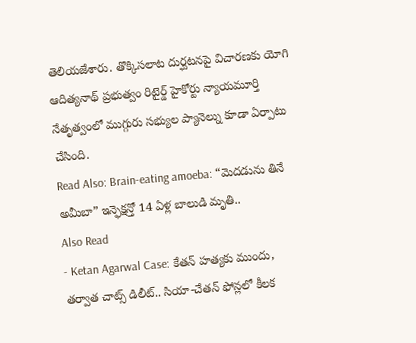తెలియజేశారు. తొక్కిసలాట దుర్ఘటనపై విచారణకు యోగి ఆదిత్యనాథ్ ప్రభుత్వం రిటైర్డ్ హైకోర్టు న్యాయమూర్తి నేతృత్వంలో ముగ్గురు సభ్యుల ప్యానెల్ను కూడా ఏర్పాటు చేసింది.
Read Also: Brain-eating amoeba: “మెదడును తినే అమీబా” ఇన్ఫెక్షన్తో 14 ఏళ్ల బాలుడి మృతి..
Also Read
- Ketan Agarwal Case: కేతన్ హత్యకు ముందు, తర్వాత చాట్స్ డిలీట్.. సియా-చేతన్ ఫోన్లలో కీలక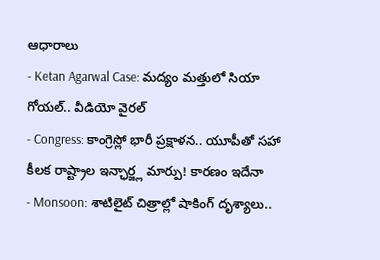ఆధారాలు
- Ketan Agarwal Case: మద్యం మత్తులో సియా గోయల్.. వీడియో వైరల్
- Congress: కాంగ్రెస్లో భారీ ప్రక్షాళన.. యూపీతో సహా కీలక రాష్ట్రాల ఇన్ఛార్జ్ల మార్పు! కారణం ఇదేనా
- Monsoon: శాటిలైట్ చిత్రాల్లో షాకింగ్ దృశ్యాలు..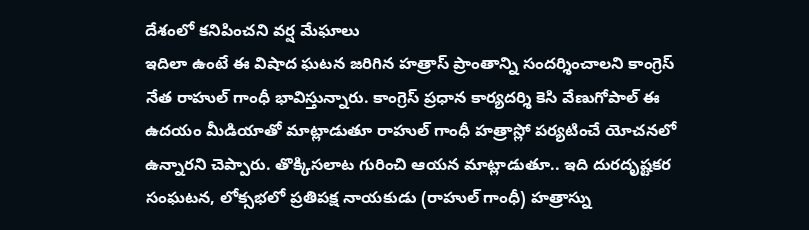దేశంలో కనిపించని వర్ష మేఘాలు
ఇదిలా ఉంటే ఈ విషాద ఘటన జరిగిన హత్రాస్ ప్రాంతాన్ని సందర్శించాలని కాంగ్రెస్ నేత రాహుల్ గాంధీ భావిస్తున్నారు. కాంగ్రెస్ ప్రధాన కార్యదర్శి కెసి వేణుగోపాల్ ఈ ఉదయం మీడియాతో మాట్లాడుతూ రాహుల్ గాంధీ హత్రాస్లో పర్యటించే యోచనలో ఉన్నారని చెప్పారు. తొక్కిసలాట గురించి ఆయన మాట్లాడుతూ.. ఇది దురదృష్టకర సంఘటన, లోక్సభలో ప్రతిపక్ష నాయకుడు (రాహుల్ గాంధీ) హత్రాస్ను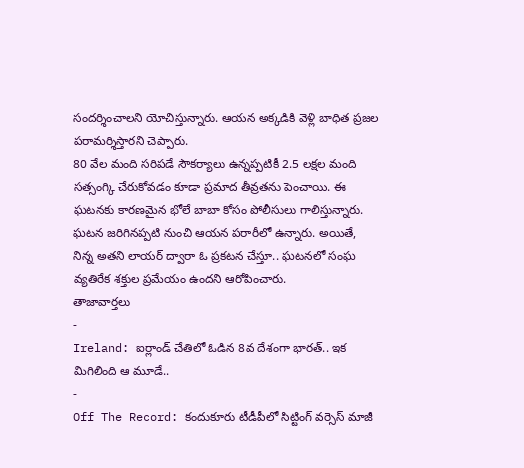సందర్శించాలని యోచిస్తున్నారు. ఆయన అక్కడికి వెళ్లి బాధిత ప్రజల పరామర్శిస్తారని చెప్పారు.
80 వేల మంది సరిపడే సౌకర్యాలు ఉన్నప్పటికీ 2.5 లక్షల మంది సత్సంగ్కి చేరుకోవడం కూడా ప్రమాద తీవ్రతను పెంచాయి. ఈ ఘటనకు కారణమైన భోలే బాబా కోసం పోలీసులు గాలిస్తున్నారు. ఘటన జరిగినప్పటి నుంచి ఆయన పరారీలో ఉన్నారు. అయితే, నిన్న అతని లాయర్ ద్వారా ఓ ప్రకటన చేస్తూ.. ఘటనలో సంఘ వ్యతిరేక శక్తుల ప్రమేయం ఉందని ఆరోపించారు.
తాజావార్తలు
-
Ireland: ఐర్లాండ్ చేతిలో ఓడిన 8వ దేశంగా భారత్.. ఇక మిగిలింది ఆ మూడే..
-
Off The Record: కందుకూరు టీడీపీలో సిట్టింగ్ వర్సెస్ మాజీ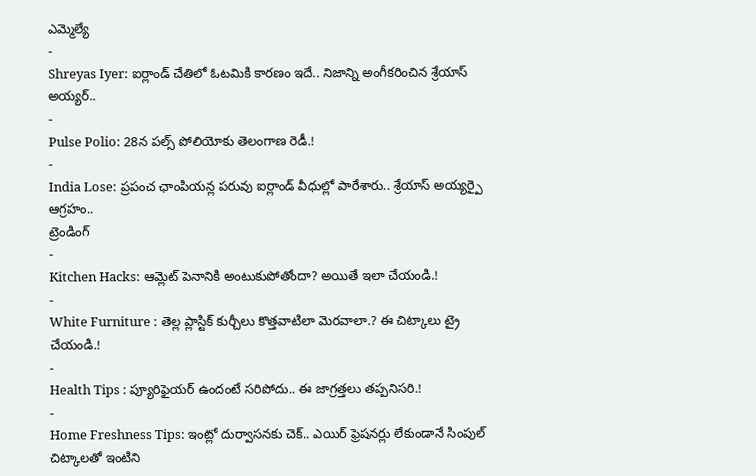ఎమ్మెల్యే
-
Shreyas Iyer: ఐర్లాండ్ చేతిలో ఓటమికి కారణం ఇదే.. నిజాన్ని అంగీకరించిన శ్రేయాస్ అయ్యర్..
-
Pulse Polio: 28న పల్స్ పోలియోకు తెలంగాణ రెడీ.!
-
India Lose: ప్రపంచ ఛాంపియన్ల పరువు ఐర్లాండ్ వీధుల్లో పారేశారు.. శ్రేయాస్ అయ్యర్పై ఆగ్రహం..
ట్రెండింగ్
-
Kitchen Hacks: ఆమ్లెట్ పెనానికి అంటుకుపోతోందా? అయితే ఇలా చేయండి.!
-
White Furniture : తెల్ల ప్లాస్టిక్ కుర్చీలు కొత్తవాటిలా మెరవాలా.? ఈ చిట్కాలు ట్రై చేయండి.!
-
Health Tips : ప్యూరిఫైయర్ ఉందంటే సరిపోదు.. ఈ జాగ్రత్తలు తప్పనిసరి.!
-
Home Freshness Tips: ఇంట్లో దుర్వాసనకు చెక్.. ఎయిర్ ఫ్రెషనర్లు లేకుండానే సింపుల్ చిట్కాలతో ఇంటిని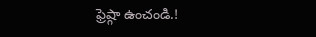ఫ్రెష్గా ఉంచండి.!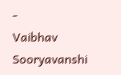-
Vaibhav Sooryavanshi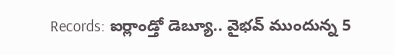Records: ఐర్లాండ్తో డెబ్యూ.. వైభవ్ ముందున్న 5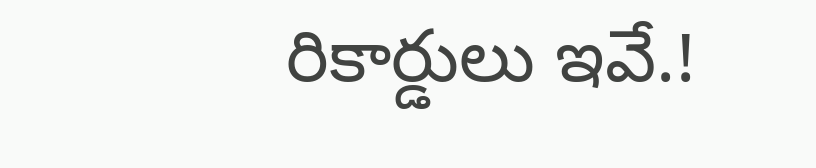రికార్డులు ఇవే.!